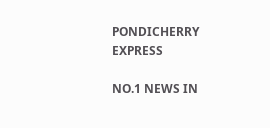PONDICHERRY EXPRESS

NO.1 NEWS IN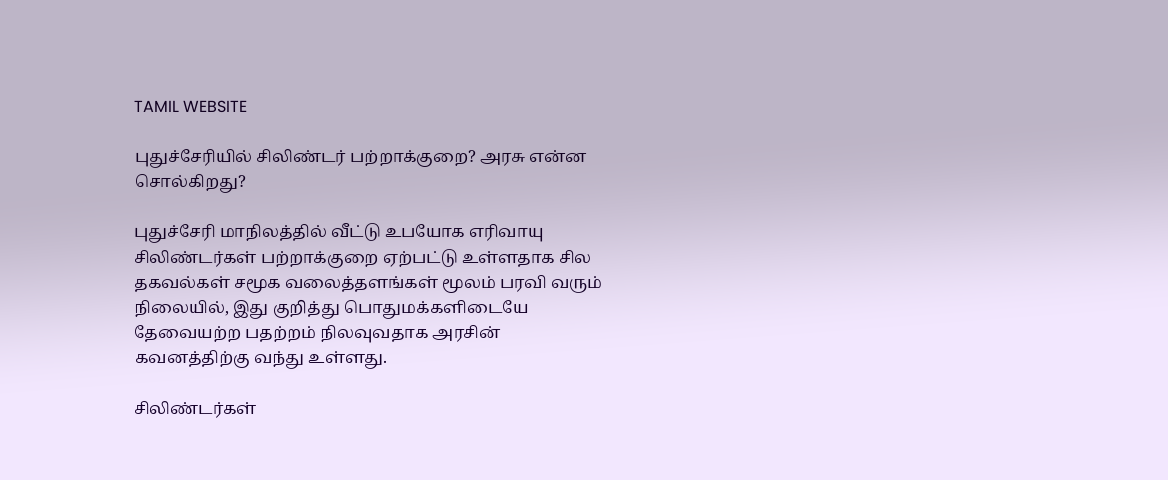TAMIL WEBSITE

புதுச்சேரியில் சிலிண்டர் பற்றாக்குறை? அரசு என்ன சொல்கிறது?

புதுச்சேரி மாநிலத்தில் வீட்டு உபயோக எரிவாயு சிலிண்டர்கள் பற்றாக்குறை ஏற்பட்டு உள்ளதாக சில தகவல்கள் சமூக வலைத்தளங்கள் மூலம் பரவி வரும் நிலையில், இது குறித்து பொதுமக்களிடையே தேவையற்ற பதற்றம் நிலவுவதாக அரசின் கவனத்திற்கு வந்து உள்ளது.

சிலிண்டர்கள்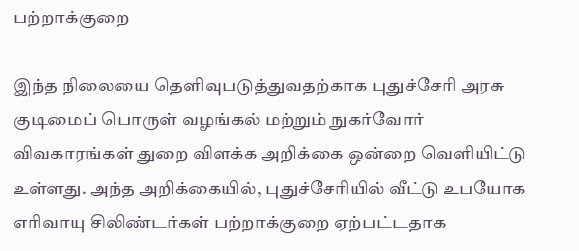பற்றாக்குறை

இந்த நிலையை தெளிவுபடுத்துவதற்காக புதுச்சேரி அரசு குடிமைப் பொருள் வழங்கல் மற்றும் நுகர்வோர் விவகாரங்கள் துறை விளக்க அறிக்கை ஒன்றை வெளியிட்டு உள்ளது. அந்த அறிக்கையில், புதுச்சேரியில் வீட்டு உபயோக எரிவாயு சிலிண்டர்கள் பற்றாக்குறை ஏற்பட்டதாக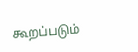கூறப்படும்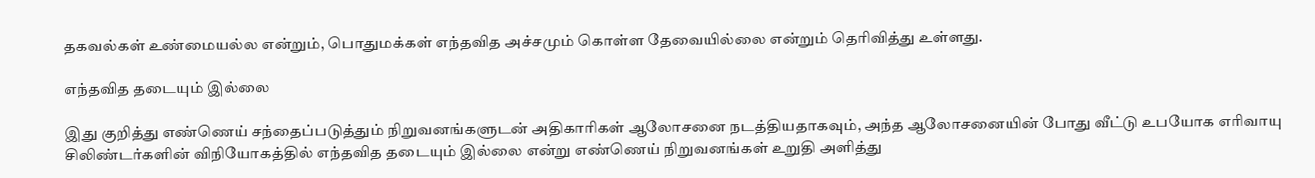தகவல்கள் உண்மையல்ல என்றும், பொதுமக்கள் எந்தவித அச்சமும் கொள்ள தேவையில்லை என்றும் தெரிவித்து உள்ளது.

எந்தவித தடையும் இல்லை

இது குறித்து எண்ணெய் சந்தைப்படுத்தும் நிறுவனங்களுடன் அதிகாரிகள் ஆலோசனை நடத்தியதாகவும், அந்த ஆலோசனையின் போது வீட்டு உபயோக எரிவாயு சிலிண்டர்களின் விநியோகத்தில் எந்தவித தடையும் இல்லை என்று எண்ணெய் நிறுவனங்கள் உறுதி அளித்து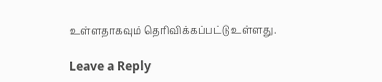உள்ளதாகவும் தெரிவிக்கப்பட்டு உள்ளது.

Leave a Reply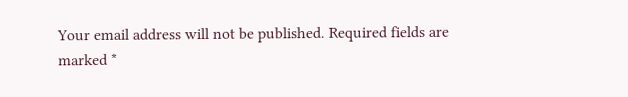Your email address will not be published. Required fields are marked *